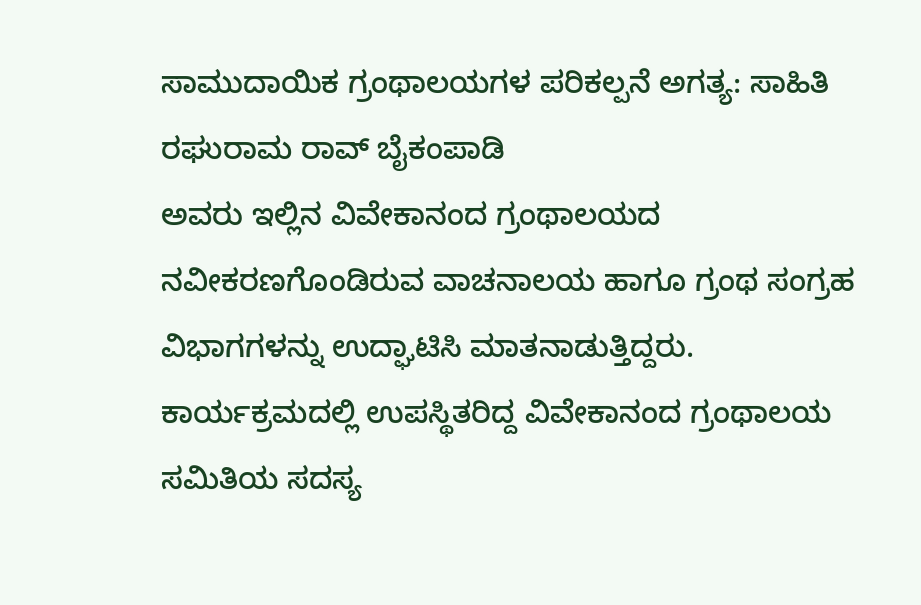ಸಾಮುದಾಯಿಕ ಗ್ರಂಥಾಲಯಗಳ ಪರಿಕಲ್ಪನೆ ಅಗತ್ಯ: ಸಾಹಿತಿ ರಘುರಾಮ ರಾವ್ ಬೈಕಂಪಾಡಿ
ಅವರು ಇಲ್ಲಿನ ವಿವೇಕಾನಂದ ಗ್ರಂಥಾಲಯದ ನವೀಕರಣಗೊಂಡಿರುವ ವಾಚನಾಲಯ ಹಾಗೂ ಗ್ರಂಥ ಸಂಗ್ರಹ ವಿಭಾಗಗಳನ್ನು ಉದ್ಘಾಟಿಸಿ ಮಾತನಾಡುತ್ತಿದ್ದರು.
ಕಾರ್ಯಕ್ರಮದಲ್ಲಿ ಉಪಸ್ಥಿತರಿದ್ದ ವಿವೇಕಾನಂದ ಗ್ರಂಥಾಲಯ ಸಮಿತಿಯ ಸದಸ್ಯ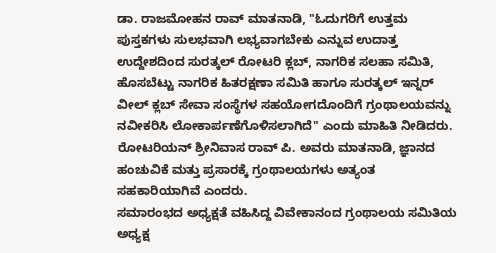ಡಾ. ರಾಜಮೋಹನ ರಾವ್ ಮಾತನಾಡಿ, "ಓದುಗರಿಗೆ ಉತ್ತಮ ಪುಸ್ತಕಗಳು ಸುಲಭವಾಗಿ ಲಭ್ಯವಾಗಬೇಕು ಎನ್ನುವ ಉದಾತ್ತ ಉದ್ದೇಶದಿಂದ ಸುರತ್ಕಲ್ ರೋಟರಿ ಕ್ಲಬ್, ನಾಗರಿಕ ಸಲಹಾ ಸಮಿತಿ, ಹೊಸಬೆಟ್ಟು ನಾಗರಿಕ ಹಿತರಕ್ಷಣಾ ಸಮಿತಿ ಹಾಗೂ ಸುರತ್ಕಲ್ ಇನ್ನರ್ ವೀಲ್ ಕ್ಲಬ್ ಸೇವಾ ಸಂಸ್ಥೆಗಳ ಸಹಯೋಗದೊಂದಿಗೆ ಗ್ರಂಥಾಲಯವನ್ನು ನವೀಕರಿಸಿ ಲೋಕಾರ್ಪಣೆಗೊಳಿಸಲಾಗಿದೆ" ಎಂದು ಮಾಹಿತಿ ನೀಡಿದರು.
ರೋಟರಿಯನ್ ಶ್ರೀನಿವಾಸ ರಾವ್ ಪಿ. ಅವರು ಮಾತನಾಡಿ, ಜ್ಞಾನದ ಹಂಚುವಿಕೆ ಮತ್ತು ಪ್ರಸಾರಕ್ಕೆ ಗ್ರಂಥಾಲಯಗಳು ಅತ್ಯಂತ ಸಹಕಾರಿಯಾಗಿವೆ ಎಂದರು.
ಸಮಾರಂಭದ ಅಧ್ಯಕ್ಷತೆ ವಹಿಸಿದ್ದ ವಿವೇಕಾನಂದ ಗ್ರಂಥಾಲಯ ಸಮಿತಿಯ ಅಧ್ಯಕ್ಷ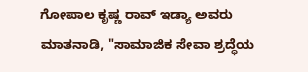ಗೋಪಾಲ ಕೃಷ್ಣ ರಾವ್ ಇಡ್ಯಾ ಅವರು ಮಾತನಾಡಿ, "ಸಾಮಾಜಿಕ ಸೇವಾ ಶ್ರದ್ಧೆಯ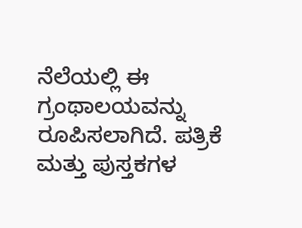ನೆಲೆಯಲ್ಲಿ ಈ ಗ್ರಂಥಾಲಯವನ್ನು ರೂಪಿಸಲಾಗಿದೆ. ಪತ್ರಿಕೆ ಮತ್ತು ಪುಸ್ತಕಗಳ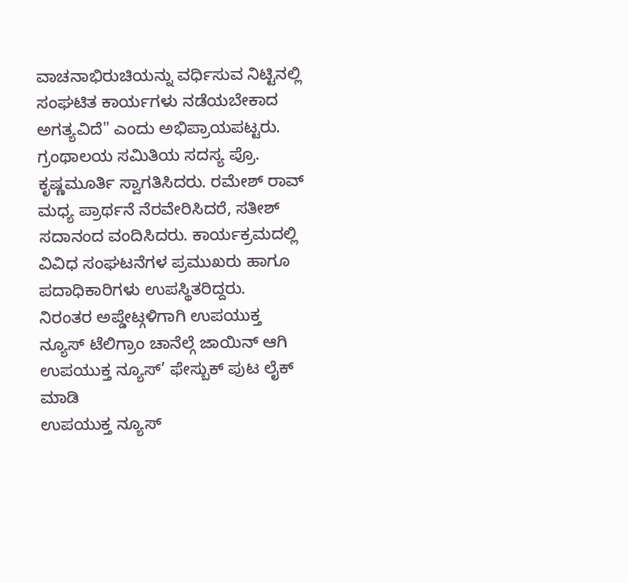ವಾಚನಾಭಿರುಚಿಯನ್ನು ವರ್ಧಿಸುವ ನಿಟ್ಟಿನಲ್ಲಿ ಸಂಘಟಿತ ಕಾರ್ಯಗಳು ನಡೆಯಬೇಕಾದ ಅಗತ್ಯವಿದೆ" ಎಂದು ಅಭಿಪ್ರಾಯಪಟ್ಟರು.
ಗ್ರಂಥಾಲಯ ಸಮಿತಿಯ ಸದಸ್ಯ ಪ್ರೊ. ಕೃಷ್ಣಮೂರ್ತಿ ಸ್ವಾಗತಿಸಿದರು. ರಮೇಶ್ ರಾವ್ ಮಧ್ಯ ಪ್ರಾರ್ಥನೆ ನೆರವೇರಿಸಿದರೆ, ಸತೀಶ್ ಸದಾನಂದ ವಂದಿಸಿದರು. ಕಾರ್ಯಕ್ರಮದಲ್ಲಿ ವಿವಿಧ ಸಂಘಟನೆಗಳ ಪ್ರಮುಖರು ಹಾಗೂ ಪದಾಧಿಕಾರಿಗಳು ಉಪಸ್ಥಿತರಿದ್ದರು.
ನಿರಂತರ ಅಪ್ಡೇಟ್ಗಳಿಗಾಗಿ ಉಪಯುಕ್ತ ನ್ಯೂಸ್ ಟೆಲಿಗ್ರಾಂ ಚಾನೆಲ್ಗೆ ಜಾಯಿನ್ ಆಗಿ
ಉಪಯುಕ್ತ ನ್ಯೂಸ್’ ಫೇಸ್ಬುಕ್ ಪುಟ ಲೈಕ್ ಮಾಡಿ
ಉಪಯುಕ್ತ ನ್ಯೂಸ್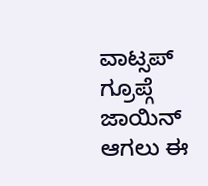ವಾಟ್ಸಪ್ ಗ್ರೂಪ್ಗೆ ಜಾಯಿನ್ ಆಗಲು ಈ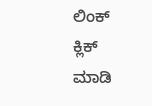ಲಿಂಕ್ ಕ್ಲಿಕ್ ಮಾಡಿ